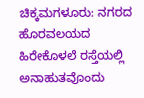ಚಿಕ್ಕಮಗಳೂರು: ನಗರದ ಹೊರವಲಯದ ಹಿರೇಕೊಳಲೆ ರಸ್ತೆಯಲ್ಲಿ ಅನಾಹುತವೊಂದು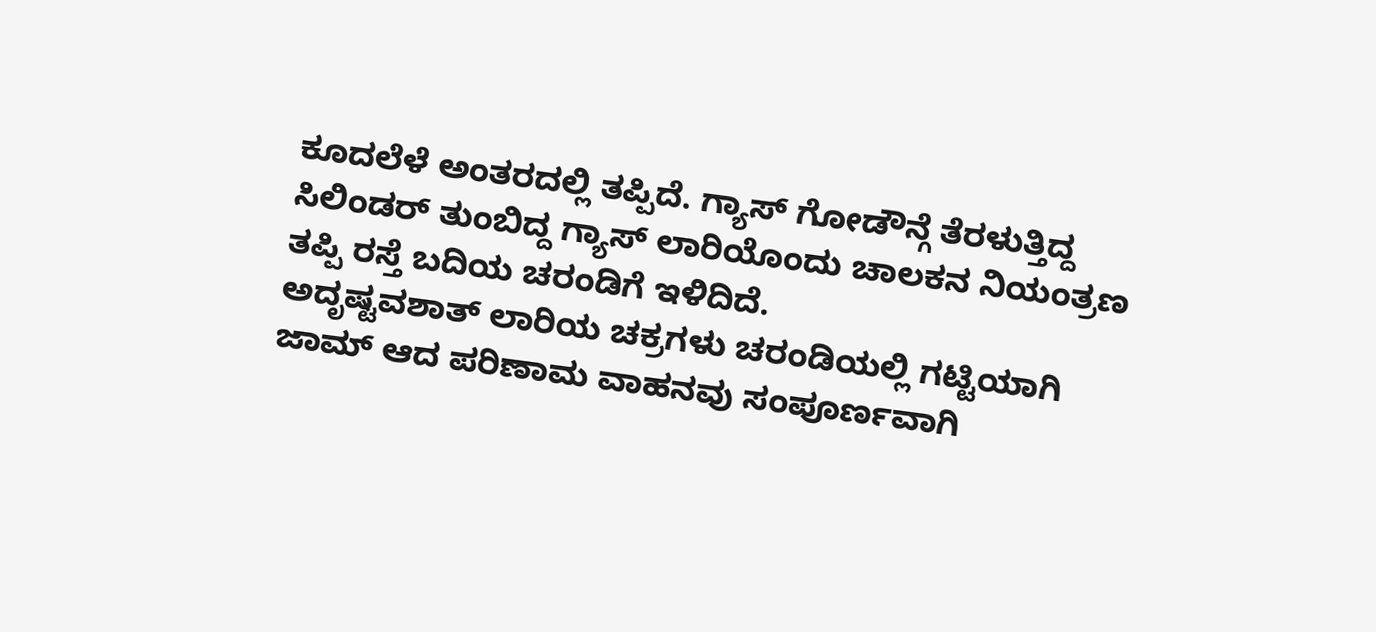ಕೂದಲೆಳೆ ಅಂತರದಲ್ಲಿ ತಪ್ಪಿದೆ. ಗ್ಯಾಸ್ ಗೋಡೌನ್ಗೆ ತೆರಳುತ್ತಿದ್ದ ಸಿಲಿಂಡರ್ ತುಂಬಿದ್ದ ಗ್ಯಾಸ್ ಲಾರಿಯೊಂದು ಚಾಲಕನ ನಿಯಂತ್ರಣ ತಪ್ಪಿ ರಸ್ತೆ ಬದಿಯ ಚರಂಡಿಗೆ ಇಳಿದಿದೆ.
ಅದೃಷ್ಟವಶಾತ್ ಲಾರಿಯ ಚಕ್ರಗಳು ಚರಂಡಿಯಲ್ಲಿ ಗಟ್ಟಿಯಾಗಿ ಜಾಮ್ ಆದ ಪರಿಣಾಮ ವಾಹನವು ಸಂಪೂರ್ಣವಾಗಿ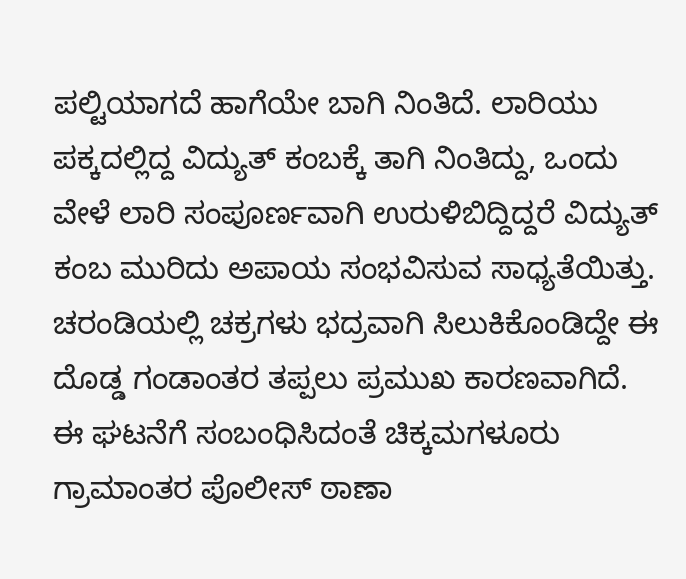ಪಲ್ಟಿಯಾಗದೆ ಹಾಗೆಯೇ ಬಾಗಿ ನಿಂತಿದೆ. ಲಾರಿಯು ಪಕ್ಕದಲ್ಲಿದ್ದ ವಿದ್ಯುತ್ ಕಂಬಕ್ಕೆ ತಾಗಿ ನಿಂತಿದ್ದು, ಒಂದು ವೇಳೆ ಲಾರಿ ಸಂಪೂರ್ಣವಾಗಿ ಉರುಳಿಬಿದ್ದಿದ್ದರೆ ವಿದ್ಯುತ್ ಕಂಬ ಮುರಿದು ಅಪಾಯ ಸಂಭವಿಸುವ ಸಾಧ್ಯತೆಯಿತ್ತು. ಚರಂಡಿಯಲ್ಲಿ ಚಕ್ರಗಳು ಭದ್ರವಾಗಿ ಸಿಲುಕಿಕೊಂಡಿದ್ದೇ ಈ ದೊಡ್ಡ ಗಂಡಾಂತರ ತಪ್ಪಲು ಪ್ರಮುಖ ಕಾರಣವಾಗಿದೆ. ಈ ಘಟನೆಗೆ ಸಂಬಂಧಿಸಿದಂತೆ ಚಿಕ್ಕಮಗಳೂರು ಗ್ರಾಮಾಂತರ ಪೊಲೀಸ್ ಠಾಣಾ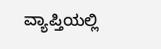ವ್ಯಾಪ್ತಿಯಲ್ಲಿ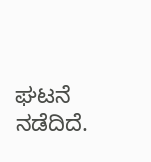ಘಟನೆ ನಡೆದಿದೆ.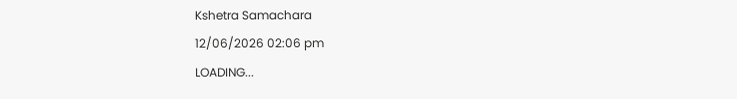Kshetra Samachara
12/06/2026 02:06 pm
LOADING...